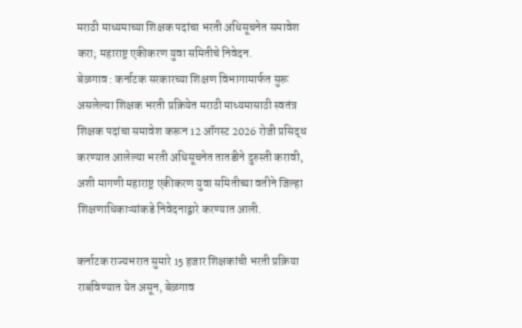मराठी माध्यमाच्या शिक्षक पदांचा भरती अधिसूचनेत समावेश करा; महाराष्ट्र एकीकरण युवा समितीचे निवेदन.
बेळगाव : कर्नाटक सरकारच्या शिक्षण विभागामार्फत सुरू असलेल्या शिक्षक भरती प्रक्रियेत मराठी माध्यमासाठी स्वतंत्र शिक्षक पदांचा समावेश करून 12 ऑगस्ट 2026 रोजी प्रसिद्ध करण्यात आलेल्या भरती अधिसूचनेत तातडीने दुरुस्ती करावी, अशी मागणी महाराष्ट्र एकीकरण युवा समितीच्या वतीने जिल्हा शिक्षणाधिकाऱ्यांकडे निवेदनाद्वारे करण्यात आली.

कर्नाटक राज्यभरात सुमारे 15 हजार शिक्षकांची भरती प्रक्रिया राबविण्यात येत असून, बेळगाव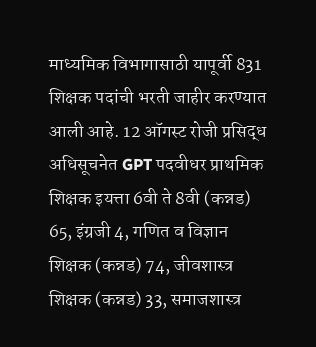माध्यमिक विभागासाठी यापूर्वी 831 शिक्षक पदांची भरती जाहीर करण्यात आली आहे. 12 ऑगस्ट रोजी प्रसिद्ध अधिसूचनेत GPT पदवीधर प्राथमिक शिक्षक इयत्ता 6वी ते 8वी (कन्नड) 65, इंग्रजी 4, गणित व विज्ञान शिक्षक (कन्नड) 74, जीवशास्त्र शिक्षक (कन्नड) 33, समाजशास्त्र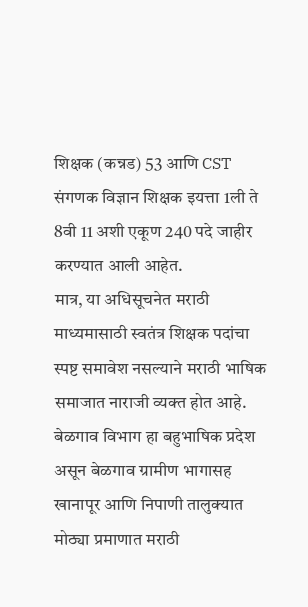शिक्षक (कन्नड) 53 आणि CST संगणक विज्ञान शिक्षक इयत्ता 1ली ते 8वी 11 अशी एकूण 240 पदे जाहीर करण्यात आली आहेत.
मात्र, या अधिसूचनेत मराठी माध्यमासाठी स्वतंत्र शिक्षक पदांचा स्पष्ट समावेश नसल्याने मराठी भाषिक समाजात नाराजी व्यक्त होत आहे. बेळगाव विभाग हा बहुभाषिक प्रदेश असून बेळगाव ग्रामीण भागासह खानापूर आणि निपाणी तालुक्यात मोठ्या प्रमाणात मराठी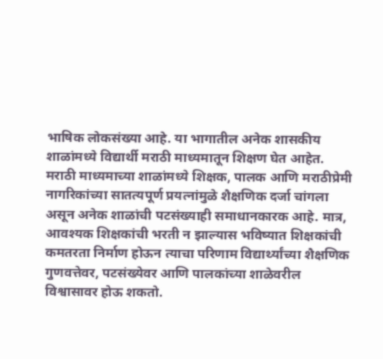भाषिक लोकसंख्या आहे. या भागातील अनेक शासकीय शाळांमध्ये विद्यार्थी मराठी माध्यमातून शिक्षण घेत आहेत.
मराठी माध्यमाच्या शाळांमध्ये शिक्षक, पालक आणि मराठीप्रेमी नागरिकांच्या सातत्यपूर्ण प्रयत्नांमुळे शैक्षणिक दर्जा चांगला असून अनेक शाळांची पटसंख्याही समाधानकारक आहे. मात्र, आवश्यक शिक्षकांची भरती न झाल्यास भविष्यात शिक्षकांची कमतरता निर्माण होऊन त्याचा परिणाम विद्यार्थ्यांच्या शैक्षणिक गुणवत्तेवर, पटसंख्येवर आणि पालकांच्या शाळेवरील विश्वासावर होऊ शकतो.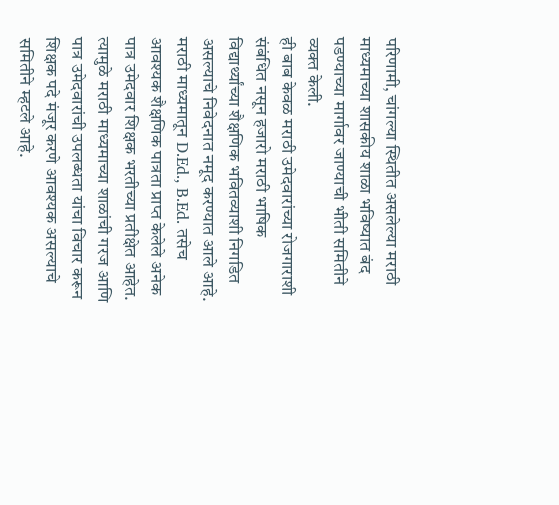परिणामी, चांगल्या स्थितीत असलेल्या मराठी माध्यमाच्या शासकीय शाळा भविष्यात बंद पडण्याच्या मार्गावर जाण्याची भीती समितीने व्यक्त केली.
ही बाब केवळ मराठी उमेदवारांच्या रोजगाराशी संबंधित नसून हजारो मराठी भाषिक विद्यार्थ्यांच्या शैक्षणिक भवितव्याशी निगडित असल्याचे निवेदनात नमूद करण्यात आले आहे. मराठी माध्यमातून D.Ed., B.Ed. तसेच आवश्यक शैक्षणिक पात्रता प्राप्त केलेले अनेक पात्र उमेदवार शिक्षक भरतीच्या प्रतीक्षेत आहेत. त्यामुळे मराठी माध्यमाच्या शाळांची गरज आणि पात्र उमेदवारांची उपलब्धता यांचा विचार करून शिक्षक पदे मंजूर करणे आवश्यक असल्याचे समितीने म्हटले आहे.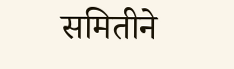समितीने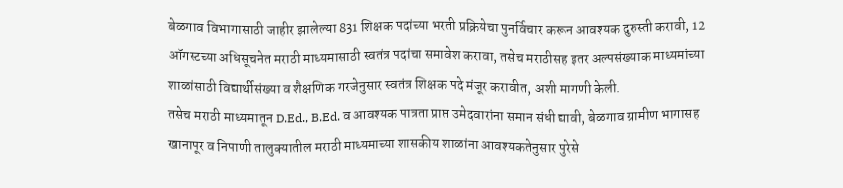बेळगाव विभागासाठी जाहीर झालेल्या 831 शिक्षक पदांच्या भरती प्रक्रियेचा पुनर्विचार करून आवश्यक दुरुस्ती करावी, 12 ऑगस्टच्या अधिसूचनेत मराठी माध्यमासाठी स्वतंत्र पदांचा समावेश करावा, तसेच मराठीसह इतर अल्पसंख्याक माध्यमांच्या शाळांसाठी विद्यार्थीसंख्या व शैक्षणिक गरजेनुसार स्वतंत्र शिक्षक पदे मंजूर करावीत, अशी मागणी केली.
तसेच मराठी माध्यमातून D.Ed., B.Ed. व आवश्यक पात्रता प्राप्त उमेदवारांना समान संधी द्यावी, बेळगाव ग्रामीण भागासह खानापूर व निपाणी तालुक्यातील मराठी माध्यमाच्या शासकीय शाळांना आवश्यकतेनुसार पुरेसे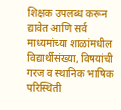शिक्षक उपलब्ध करून द्यावेत आणि सर्व माध्यमांच्या शाळांमधील विद्यार्थीसंख्या, विषयांची गरज व स्थानिक भाषिक परिस्थिती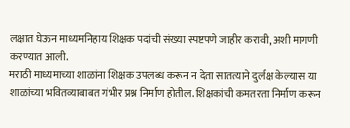लक्षात घेऊन माध्यमनिहाय शिक्षक पदांची संख्या स्पष्टपणे जाहीर करावी, अशी मागणी करण्यात आली.
मराठी माध्यमाच्या शाळांना शिक्षक उपलब्ध करून न देता सातत्याने दुर्लक्ष केल्यास या शाळांच्या भवितव्याबाबत गंभीर प्रश्न निर्माण होतील. शिक्षकांची कमतरता निर्माण करून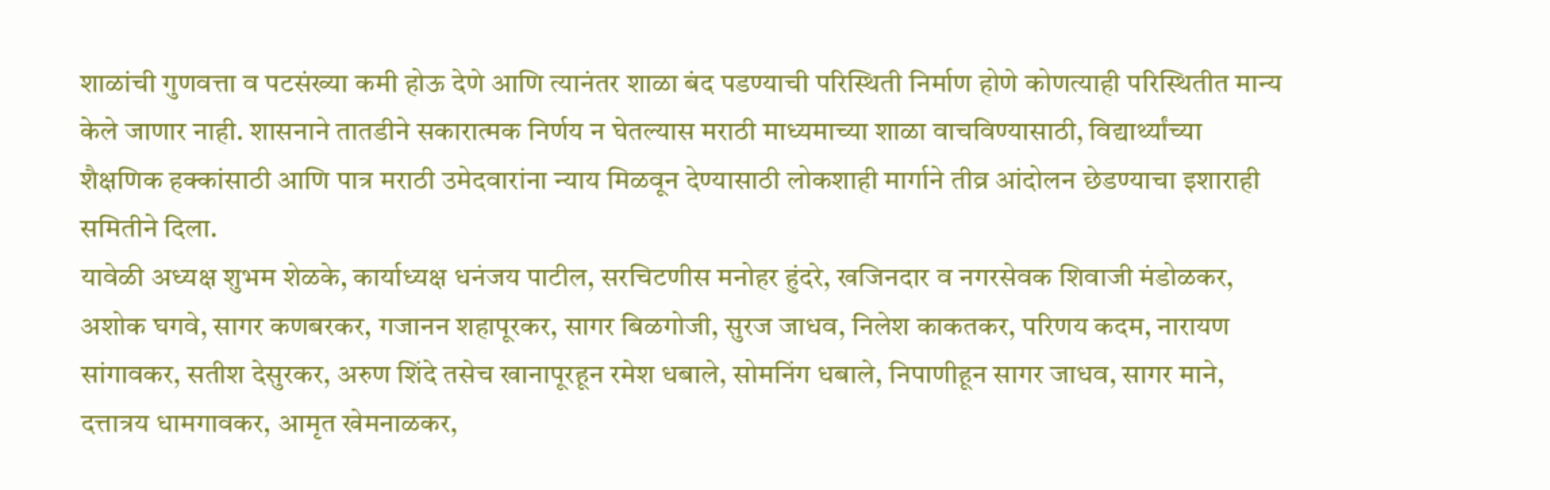शाळांची गुणवत्ता व पटसंख्या कमी होऊ देणे आणि त्यानंतर शाळा बंद पडण्याची परिस्थिती निर्माण होणे कोणत्याही परिस्थितीत मान्य केले जाणार नाही. शासनाने तातडीने सकारात्मक निर्णय न घेतल्यास मराठी माध्यमाच्या शाळा वाचविण्यासाठी, विद्यार्थ्यांच्या शैक्षणिक हक्कांसाठी आणि पात्र मराठी उमेदवारांना न्याय मिळवून देण्यासाठी लोकशाही मार्गाने तीव्र आंदोलन छेडण्याचा इशाराही समितीने दिला.
यावेळी अध्यक्ष शुभम शेळके, कार्याध्यक्ष धनंजय पाटील, सरचिटणीस मनोहर हुंदरे, खजिनदार व नगरसेवक शिवाजी मंडोळकर, अशोक घगवे, सागर कणबरकर, गजानन शहापूरकर, सागर बिळगोजी, सुरज जाधव, निलेश काकतकर, परिणय कदम, नारायण सांगावकर, सतीश देसुरकर, अरुण शिंदे तसेच खानापूरहून रमेश धबाले, सोमनिंग धबाले, निपाणीहून सागर जाधव, सागर माने, दत्तात्रय धामगावकर, आमृत खेमनाळकर,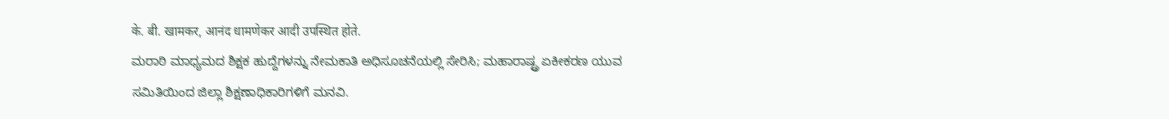के. बी. खामकर, आनंद धामणेकर आदी उपस्थित होते.
ಮರಾಠಿ ಮಾಧ್ಯಮದ ಶಿಕ್ಷಕ ಹುದ್ದೆಗಳನ್ನು ನೇಮಕಾತಿ ಅಧಿಸೂಚನೆಯಲ್ಲಿ ಸೇರಿಸಿ; ಮಹಾರಾಷ್ಟ್ರ ಏಕೀಕರಣ ಯುವ ಸಮಿತಿಯಿಂದ ಜಿಲ್ಲಾ ಶಿಕ್ಷಣಾಧಿಕಾರಿಗಳಿಗೆ ಮನವಿ.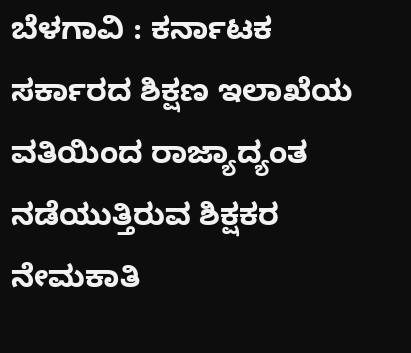ಬೆಳಗಾವಿ : ಕರ್ನಾಟಕ ಸರ್ಕಾರದ ಶಿಕ್ಷಣ ಇಲಾಖೆಯ ವತಿಯಿಂದ ರಾಜ್ಯಾದ್ಯಂತ ನಡೆಯುತ್ತಿರುವ ಶಿಕ್ಷಕರ ನೇಮಕಾತಿ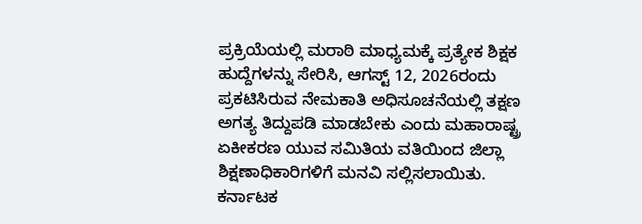ಪ್ರಕ್ರಿಯೆಯಲ್ಲಿ ಮರಾಠಿ ಮಾಧ್ಯಮಕ್ಕೆ ಪ್ರತ್ಯೇಕ ಶಿಕ್ಷಕ ಹುದ್ದೆಗಳನ್ನು ಸೇರಿಸಿ, ಆಗಸ್ಟ್ 12, 2026ರಂದು ಪ್ರಕಟಿಸಿರುವ ನೇಮಕಾತಿ ಅಧಿಸೂಚನೆಯಲ್ಲಿ ತಕ್ಷಣ ಅಗತ್ಯ ತಿದ್ದುಪಡಿ ಮಾಡಬೇಕು ಎಂದು ಮಹಾರಾಷ್ಟ್ರ ಏಕೀಕರಣ ಯುವ ಸಮಿತಿಯ ವತಿಯಿಂದ ಜಿಲ್ಲಾ ಶಿಕ್ಷಣಾಧಿಕಾರಿಗಳಿಗೆ ಮನವಿ ಸಲ್ಲಿಸಲಾಯಿತು.
ಕರ್ನಾಟಕ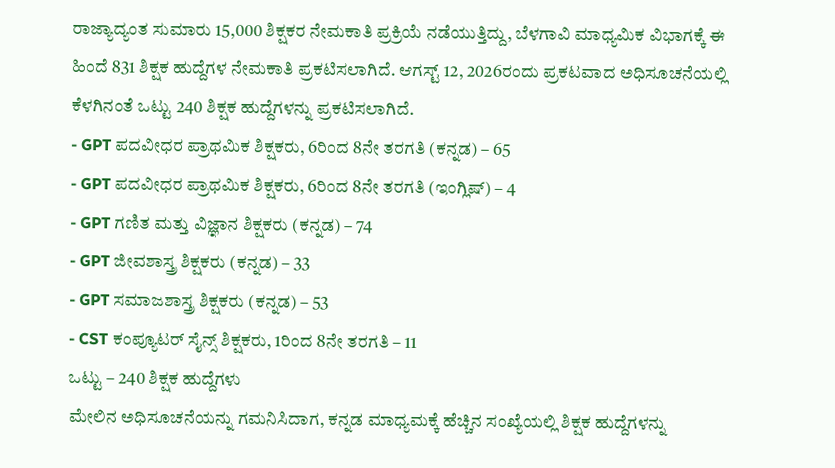ರಾಜ್ಯಾದ್ಯಂತ ಸುಮಾರು 15,000 ಶಿಕ್ಷಕರ ನೇಮಕಾತಿ ಪ್ರಕ್ರಿಯೆ ನಡೆಯುತ್ತಿದ್ದು, ಬೆಳಗಾವಿ ಮಾಧ್ಯಮಿಕ ವಿಭಾಗಕ್ಕೆ ಈ ಹಿಂದೆ 831 ಶಿಕ್ಷಕ ಹುದ್ದೆಗಳ ನೇಮಕಾತಿ ಪ್ರಕಟಿಸಲಾಗಿದೆ. ಆಗಸ್ಟ್ 12, 2026ರಂದು ಪ್ರಕಟವಾದ ಅಧಿಸೂಚನೆಯಲ್ಲಿ ಕೆಳಗಿನಂತೆ ಒಟ್ಟು 240 ಶಿಕ್ಷಕ ಹುದ್ದೆಗಳನ್ನು ಪ್ರಕಟಿಸಲಾಗಿದೆ.
- GPT ಪದವೀಧರ ಪ್ರಾಥಮಿಕ ಶಿಕ್ಷಕರು, 6ರಿಂದ 8ನೇ ತರಗತಿ (ಕನ್ನಡ) – 65
- GPT ಪದವೀಧರ ಪ್ರಾಥಮಿಕ ಶಿಕ್ಷಕರು, 6ರಿಂದ 8ನೇ ತರಗತಿ (ಇಂಗ್ಲಿಷ್) – 4
- GPT ಗಣಿತ ಮತ್ತು ವಿಜ್ಞಾನ ಶಿಕ್ಷಕರು (ಕನ್ನಡ) – 74
- GPT ಜೀವಶಾಸ್ತ್ರ ಶಿಕ್ಷಕರು (ಕನ್ನಡ) – 33
- GPT ಸಮಾಜಶಾಸ್ತ್ರ ಶಿಕ್ಷಕರು (ಕನ್ನಡ) – 53
- CST ಕಂಪ್ಯೂಟರ್ ಸೈನ್ಸ್ ಶಿಕ್ಷಕರು, 1ರಿಂದ 8ನೇ ತರಗತಿ – 11
ಒಟ್ಟು – 240 ಶಿಕ್ಷಕ ಹುದ್ದೆಗಳು
ಮೇಲಿನ ಅಧಿಸೂಚನೆಯನ್ನು ಗಮನಿಸಿದಾಗ, ಕನ್ನಡ ಮಾಧ್ಯಮಕ್ಕೆ ಹೆಚ್ಚಿನ ಸಂಖ್ಯೆಯಲ್ಲಿ ಶಿಕ್ಷಕ ಹುದ್ದೆಗಳನ್ನು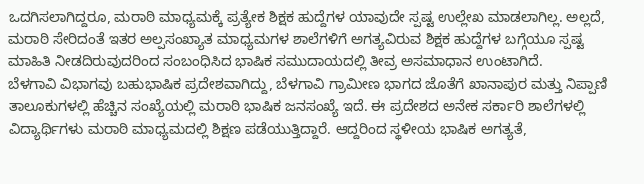ಒದಗಿಸಲಾಗಿದ್ದರೂ, ಮರಾಠಿ ಮಾಧ್ಯಮಕ್ಕೆ ಪ್ರತ್ಯೇಕ ಶಿಕ್ಷಕ ಹುದ್ದೆಗಳ ಯಾವುದೇ ಸ್ಪಷ್ಟ ಉಲ್ಲೇಖ ಮಾಡಲಾಗಿಲ್ಲ. ಅಲ್ಲದೆ, ಮರಾಠಿ ಸೇರಿದಂತೆ ಇತರ ಅಲ್ಪಸಂಖ್ಯಾತ ಮಾಧ್ಯಮಗಳ ಶಾಲೆಗಳಿಗೆ ಅಗತ್ಯವಿರುವ ಶಿಕ್ಷಕ ಹುದ್ದೆಗಳ ಬಗ್ಗೆಯೂ ಸ್ಪಷ್ಟ ಮಾಹಿತಿ ನೀಡದಿರುವುದರಿಂದ ಸಂಬಂಧಿಸಿದ ಭಾಷಿಕ ಸಮುದಾಯದಲ್ಲಿ ತೀವ್ರ ಅಸಮಾಧಾನ ಉಂಟಾಗಿದೆ.
ಬೆಳಗಾವಿ ವಿಭಾಗವು ಬಹುಭಾಷಿಕ ಪ್ರದೇಶವಾಗಿದ್ದು, ಬೆಳಗಾವಿ ಗ್ರಾಮೀಣ ಭಾಗದ ಜೊತೆಗೆ ಖಾನಾಪುರ ಮತ್ತು ನಿಪ್ಪಾಣಿ ತಾಲೂಕುಗಳಲ್ಲಿ ಹೆಚ್ಚಿನ ಸಂಖ್ಯೆಯಲ್ಲಿ ಮರಾಠಿ ಭಾಷಿಕ ಜನಸಂಖ್ಯೆ ಇದೆ. ಈ ಪ್ರದೇಶದ ಅನೇಕ ಸರ್ಕಾರಿ ಶಾಲೆಗಳಲ್ಲಿ ವಿದ್ಯಾರ್ಥಿಗಳು ಮರಾಠಿ ಮಾಧ್ಯಮದಲ್ಲಿ ಶಿಕ್ಷಣ ಪಡೆಯುತ್ತಿದ್ದಾರೆ. ಆದ್ದರಿಂದ ಸ್ಥಳೀಯ ಭಾಷಿಕ ಅಗತ್ಯತೆ,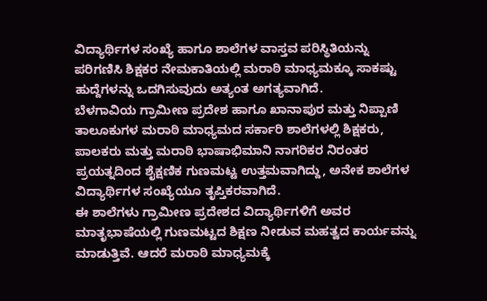ವಿದ್ಯಾರ್ಥಿಗಳ ಸಂಖ್ಯೆ ಹಾಗೂ ಶಾಲೆಗಳ ವಾಸ್ತವ ಪರಿಸ್ಥಿತಿಯನ್ನು ಪರಿಗಣಿಸಿ ಶಿಕ್ಷಕರ ನೇಮಕಾತಿಯಲ್ಲಿ ಮರಾಠಿ ಮಾಧ್ಯಮಕ್ಕೂ ಸಾಕಷ್ಟು ಹುದ್ದೆಗಳನ್ನು ಒದಗಿಸುವುದು ಅತ್ಯಂತ ಅಗತ್ಯವಾಗಿದೆ.
ಬೆಳಗಾವಿಯ ಗ್ರಾಮೀಣ ಪ್ರದೇಶ ಹಾಗೂ ಖಾನಾಪುರ ಮತ್ತು ನಿಪ್ಪಾಣಿ ತಾಲೂಕುಗಳ ಮರಾಠಿ ಮಾಧ್ಯಮದ ಸರ್ಕಾರಿ ಶಾಲೆಗಳಲ್ಲಿ ಶಿಕ್ಷಕರು, ಪಾಲಕರು ಮತ್ತು ಮರಾಠಿ ಭಾಷಾಭಿಮಾನಿ ನಾಗರಿಕರ ನಿರಂತರ ಪ್ರಯತ್ನದಿಂದ ಶೈಕ್ಷಣಿಕ ಗುಣಮಟ್ಟ ಉತ್ತಮವಾಗಿದ್ದು, ಅನೇಕ ಶಾಲೆಗಳ ವಿದ್ಯಾರ್ಥಿಗಳ ಸಂಖ್ಯೆಯೂ ತೃಪ್ತಿಕರವಾಗಿದೆ.
ಈ ಶಾಲೆಗಳು ಗ್ರಾಮೀಣ ಪ್ರದೇಶದ ವಿದ್ಯಾರ್ಥಿಗಳಿಗೆ ಅವರ ಮಾತೃಭಾಷೆಯಲ್ಲಿ ಗುಣಮಟ್ಟದ ಶಿಕ್ಷಣ ನೀಡುವ ಮಹತ್ವದ ಕಾರ್ಯವನ್ನು ಮಾಡುತ್ತಿವೆ. ಆದರೆ ಮರಾಠಿ ಮಾಧ್ಯಮಕ್ಕೆ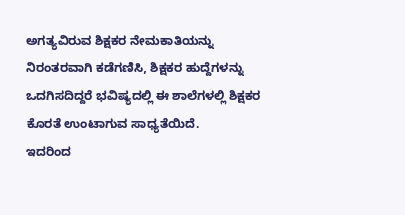ಅಗತ್ಯವಿರುವ ಶಿಕ್ಷಕರ ನೇಮಕಾತಿಯನ್ನು ನಿರಂತರವಾಗಿ ಕಡೆಗಣಿಸಿ, ಶಿಕ್ಷಕರ ಹುದ್ದೆಗಳನ್ನು ಒದಗಿಸದಿದ್ದರೆ ಭವಿಷ್ಯದಲ್ಲಿ ಈ ಶಾಲೆಗಳಲ್ಲಿ ಶಿಕ್ಷಕರ ಕೊರತೆ ಉಂಟಾಗುವ ಸಾಧ್ಯತೆಯಿದೆ.
ಇದರಿಂದ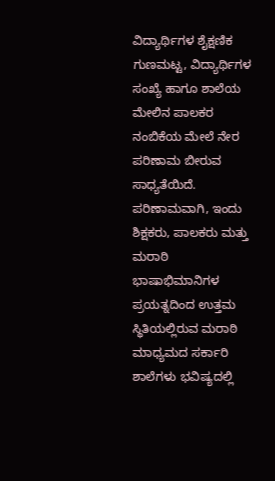ವಿದ್ಯಾರ್ಥಿಗಳ ಶೈಕ್ಷಣಿಕ ಗುಣಮಟ್ಟ, ವಿದ್ಯಾರ್ಥಿಗಳ ಸಂಖ್ಯೆ ಹಾಗೂ ಶಾಲೆಯ ಮೇಲಿನ ಪಾಲಕರ ನಂಬಿಕೆಯ ಮೇಲೆ ನೇರ ಪರಿಣಾಮ ಬೀರುವ ಸಾಧ್ಯತೆಯಿದೆ. ಪರಿಣಾಮವಾಗಿ, ಇಂದು ಶಿಕ್ಷಕರು, ಪಾಲಕರು ಮತ್ತು ಮರಾಠಿ ಭಾಷಾಭಿಮಾನಿಗಳ ಪ್ರಯತ್ನದಿಂದ ಉತ್ತಮ ಸ್ಥಿತಿಯಲ್ಲಿರುವ ಮರಾಠಿ ಮಾಧ್ಯಮದ ಸರ್ಕಾರಿ ಶಾಲೆಗಳು ಭವಿಷ್ಯದಲ್ಲಿ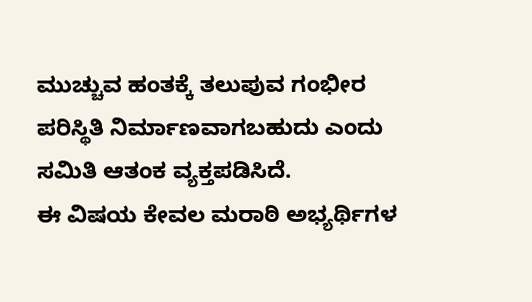ಮುಚ್ಚುವ ಹಂತಕ್ಕೆ ತಲುಪುವ ಗಂಭೀರ ಪರಿಸ್ಥಿತಿ ನಿರ್ಮಾಣವಾಗಬಹುದು ಎಂದು ಸಮಿತಿ ಆತಂಕ ವ್ಯಕ್ತಪಡಿಸಿದೆ.
ಈ ವಿಷಯ ಕೇವಲ ಮರಾಠಿ ಅಭ್ಯರ್ಥಿಗಳ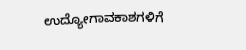ಉದ್ಯೋಗಾವಕಾಶಗಳಿಗೆ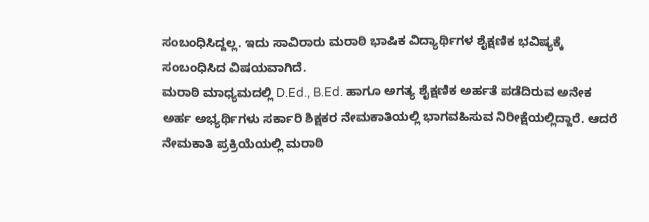ಸಂಬಂಧಿಸಿದ್ದಲ್ಲ. ಇದು ಸಾವಿರಾರು ಮರಾಠಿ ಭಾಷಿಕ ವಿದ್ಯಾರ್ಥಿಗಳ ಶೈಕ್ಷಣಿಕ ಭವಿಷ್ಯಕ್ಕೆ ಸಂಬಂಧಿಸಿದ ವಿಷಯವಾಗಿದೆ.
ಮರಾಠಿ ಮಾಧ್ಯಮದಲ್ಲಿ D.Ed., B.Ed. ಹಾಗೂ ಅಗತ್ಯ ಶೈಕ್ಷಣಿಕ ಅರ್ಹತೆ ಪಡೆದಿರುವ ಅನೇಕ ಅರ್ಹ ಅಭ್ಯರ್ಥಿಗಳು ಸರ್ಕಾರಿ ಶಿಕ್ಷಕರ ನೇಮಕಾತಿಯಲ್ಲಿ ಭಾಗವಹಿಸುವ ನಿರೀಕ್ಷೆಯಲ್ಲಿದ್ದಾರೆ. ಆದರೆ ನೇಮಕಾತಿ ಪ್ರಕ್ರಿಯೆಯಲ್ಲಿ ಮರಾಠಿ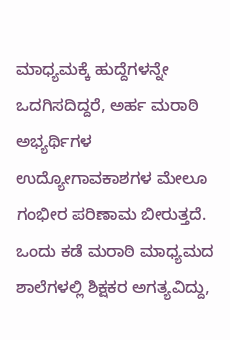ಮಾಧ್ಯಮಕ್ಕೆ ಹುದ್ದೆಗಳನ್ನೇ ಒದಗಿಸದಿದ್ದರೆ, ಅರ್ಹ ಮರಾಠಿ ಅಭ್ಯರ್ಥಿಗಳ ಉದ್ಯೋಗಾವಕಾಶಗಳ ಮೇಲೂ ಗಂಭೀರ ಪರಿಣಾಮ ಬೀರುತ್ತದೆ.
ಒಂದು ಕಡೆ ಮರಾಠಿ ಮಾಧ್ಯಮದ ಶಾಲೆಗಳಲ್ಲಿ ಶಿಕ್ಷಕರ ಅಗತ್ಯವಿದ್ದು,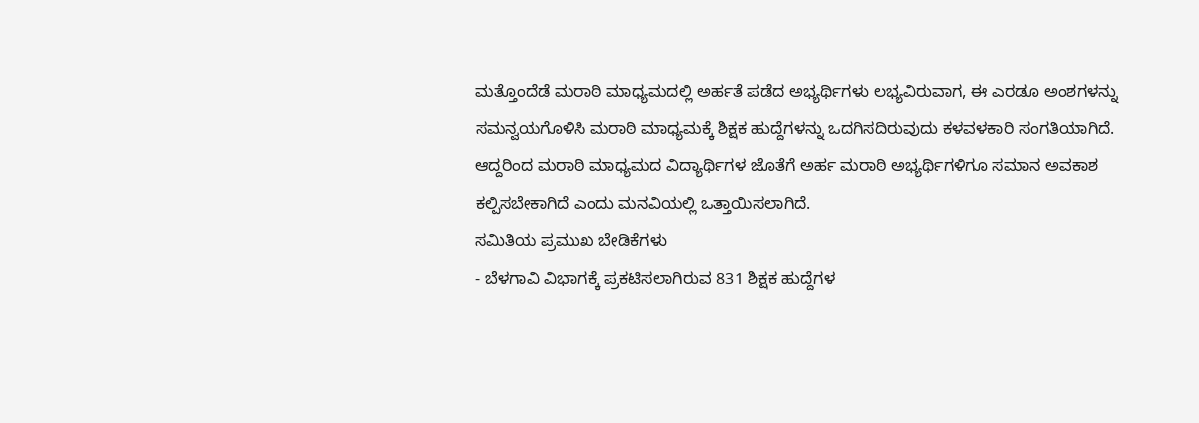ಮತ್ತೊಂದೆಡೆ ಮರಾಠಿ ಮಾಧ್ಯಮದಲ್ಲಿ ಅರ್ಹತೆ ಪಡೆದ ಅಭ್ಯರ್ಥಿಗಳು ಲಭ್ಯವಿರುವಾಗ, ಈ ಎರಡೂ ಅಂಶಗಳನ್ನು ಸಮನ್ವಯಗೊಳಿಸಿ ಮರಾಠಿ ಮಾಧ್ಯಮಕ್ಕೆ ಶಿಕ್ಷಕ ಹುದ್ದೆಗಳನ್ನು ಒದಗಿಸದಿರುವುದು ಕಳವಳಕಾರಿ ಸಂಗತಿಯಾಗಿದೆ. ಆದ್ದರಿಂದ ಮರಾಠಿ ಮಾಧ್ಯಮದ ವಿದ್ಯಾರ್ಥಿಗಳ ಜೊತೆಗೆ ಅರ್ಹ ಮರಾಠಿ ಅಭ್ಯರ್ಥಿಗಳಿಗೂ ಸಮಾನ ಅವಕಾಶ ಕಲ್ಪಿಸಬೇಕಾಗಿದೆ ಎಂದು ಮನವಿಯಲ್ಲಿ ಒತ್ತಾಯಿಸಲಾಗಿದೆ.
ಸಮಿತಿಯ ಪ್ರಮುಖ ಬೇಡಿಕೆಗಳು
- ಬೆಳಗಾವಿ ವಿಭಾಗಕ್ಕೆ ಪ್ರಕಟಿಸಲಾಗಿರುವ 831 ಶಿಕ್ಷಕ ಹುದ್ದೆಗಳ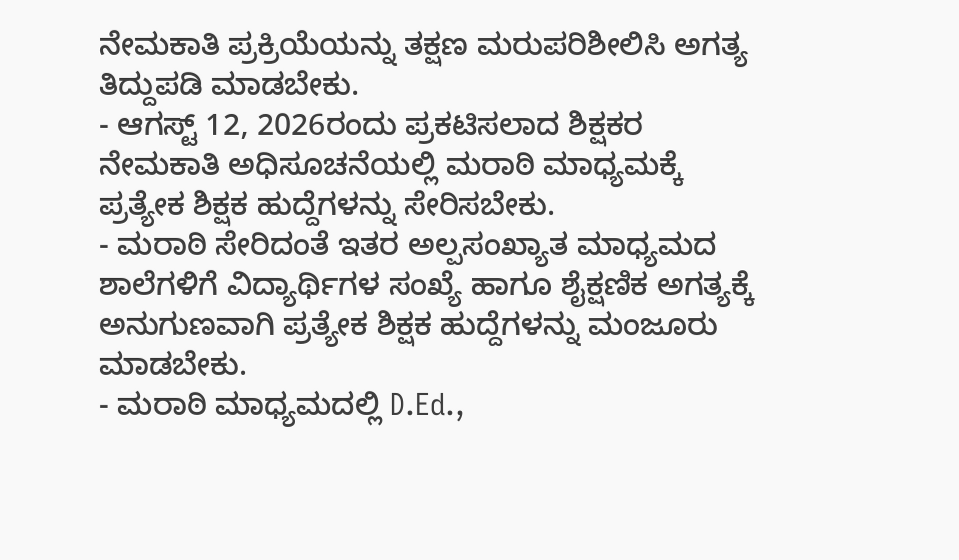ನೇಮಕಾತಿ ಪ್ರಕ್ರಿಯೆಯನ್ನು ತಕ್ಷಣ ಮರುಪರಿಶೀಲಿಸಿ ಅಗತ್ಯ ತಿದ್ದುಪಡಿ ಮಾಡಬೇಕು.
- ಆಗಸ್ಟ್ 12, 2026ರಂದು ಪ್ರಕಟಿಸಲಾದ ಶಿಕ್ಷಕರ ನೇಮಕಾತಿ ಅಧಿಸೂಚನೆಯಲ್ಲಿ ಮರಾಠಿ ಮಾಧ್ಯಮಕ್ಕೆ ಪ್ರತ್ಯೇಕ ಶಿಕ್ಷಕ ಹುದ್ದೆಗಳನ್ನು ಸೇರಿಸಬೇಕು.
- ಮರಾಠಿ ಸೇರಿದಂತೆ ಇತರ ಅಲ್ಪಸಂಖ್ಯಾತ ಮಾಧ್ಯಮದ ಶಾಲೆಗಳಿಗೆ ವಿದ್ಯಾರ್ಥಿಗಳ ಸಂಖ್ಯೆ ಹಾಗೂ ಶೈಕ್ಷಣಿಕ ಅಗತ್ಯಕ್ಕೆ ಅನುಗುಣವಾಗಿ ಪ್ರತ್ಯೇಕ ಶಿಕ್ಷಕ ಹುದ್ದೆಗಳನ್ನು ಮಂಜೂರು ಮಾಡಬೇಕು.
- ಮರಾಠಿ ಮಾಧ್ಯಮದಲ್ಲಿ D.Ed.,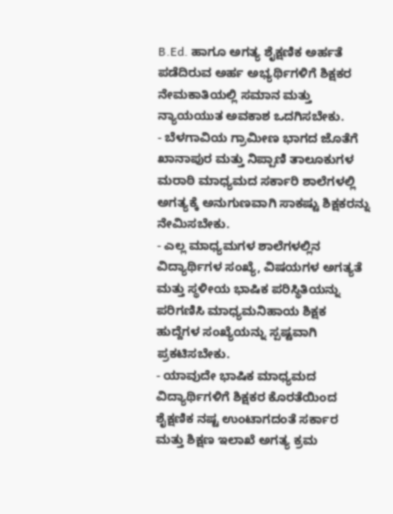B.Ed. ಹಾಗೂ ಅಗತ್ಯ ಶೈಕ್ಷಣಿಕ ಅರ್ಹತೆ ಪಡೆದಿರುವ ಅರ್ಹ ಅಭ್ಯರ್ಥಿಗಳಿಗೆ ಶಿಕ್ಷಕರ ನೇಮಕಾತಿಯಲ್ಲಿ ಸಮಾನ ಮತ್ತು ನ್ಯಾಯಯುತ ಅವಕಾಶ ಒದಗಿಸಬೇಕು.
- ಬೆಳಗಾವಿಯ ಗ್ರಾಮೀಣ ಭಾಗದ ಜೊತೆಗೆ ಖಾನಾಪುರ ಮತ್ತು ನಿಪ್ಪಾಣಿ ತಾಲೂಕುಗಳ ಮರಾಠಿ ಮಾಧ್ಯಮದ ಸರ್ಕಾರಿ ಶಾಲೆಗಳಲ್ಲಿ ಅಗತ್ಯಕ್ಕೆ ಅನುಗುಣವಾಗಿ ಸಾಕಷ್ಟು ಶಿಕ್ಷಕರನ್ನು ನೇಮಿಸಬೇಕು.
- ಎಲ್ಲ ಮಾಧ್ಯಮಗಳ ಶಾಲೆಗಳಲ್ಲಿನ ವಿದ್ಯಾರ್ಥಿಗಳ ಸಂಖ್ಯೆ, ವಿಷಯಗಳ ಅಗತ್ಯತೆ ಮತ್ತು ಸ್ಥಳೀಯ ಭಾಷಿಕ ಪರಿಸ್ಥಿತಿಯನ್ನು ಪರಿಗಣಿಸಿ ಮಾಧ್ಯಮನಿಹಾಯ ಶಿಕ್ಷಕ ಹುದ್ದೆಗಳ ಸಂಖ್ಯೆಯನ್ನು ಸ್ಪಷ್ಟವಾಗಿ ಪ್ರಕಟಿಸಬೇಕು.
- ಯಾವುದೇ ಭಾಷಿಕ ಮಾಧ್ಯಮದ ವಿದ್ಯಾರ್ಥಿಗಳಿಗೆ ಶಿಕ್ಷಕರ ಕೊರತೆಯಿಂದ ಶೈಕ್ಷಣಿಕ ನಷ್ಟ ಉಂಟಾಗದಂತೆ ಸರ್ಕಾರ ಮತ್ತು ಶಿಕ್ಷಣ ಇಲಾಖೆ ಅಗತ್ಯ ಕ್ರಮ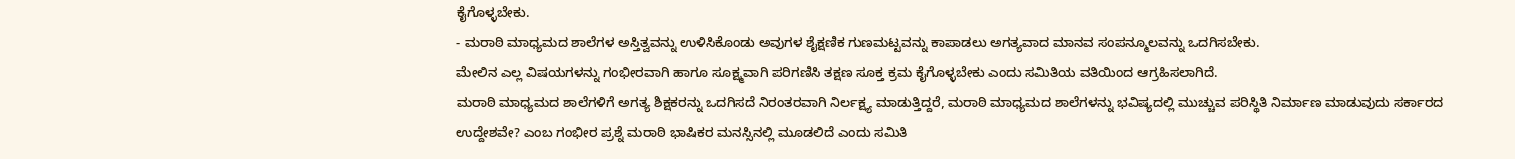ಕೈಗೊಳ್ಳಬೇಕು.
- ಮರಾಠಿ ಮಾಧ್ಯಮದ ಶಾಲೆಗಳ ಅಸ್ತಿತ್ವವನ್ನು ಉಳಿಸಿಕೊಂಡು ಅವುಗಳ ಶೈಕ್ಷಣಿಕ ಗುಣಮಟ್ಟವನ್ನು ಕಾಪಾಡಲು ಅಗತ್ಯವಾದ ಮಾನವ ಸಂಪನ್ಮೂಲವನ್ನು ಒದಗಿಸಬೇಕು.
ಮೇಲಿನ ಎಲ್ಲ ವಿಷಯಗಳನ್ನು ಗಂಭೀರವಾಗಿ ಹಾಗೂ ಸೂಕ್ಷ್ಮವಾಗಿ ಪರಿಗಣಿಸಿ ತಕ್ಷಣ ಸೂಕ್ತ ಕ್ರಮ ಕೈಗೊಳ್ಳಬೇಕು ಎಂದು ಸಮಿತಿಯ ವತಿಯಿಂದ ಆಗ್ರಹಿಸಲಾಗಿದೆ.
ಮರಾಠಿ ಮಾಧ್ಯಮದ ಶಾಲೆಗಳಿಗೆ ಅಗತ್ಯ ಶಿಕ್ಷಕರನ್ನು ಒದಗಿಸದೆ ನಿರಂತರವಾಗಿ ನಿರ್ಲಕ್ಷ್ಯ ಮಾಡುತ್ತಿದ್ದರೆ, ಮರಾಠಿ ಮಾಧ್ಯಮದ ಶಾಲೆಗಳನ್ನು ಭವಿಷ್ಯದಲ್ಲಿ ಮುಚ್ಚುವ ಪರಿಸ್ಥಿತಿ ನಿರ್ಮಾಣ ಮಾಡುವುದು ಸರ್ಕಾರದ ಉದ್ದೇಶವೇ? ಎಂಬ ಗಂಭೀರ ಪ್ರಶ್ನೆ ಮರಾಠಿ ಭಾಷಿಕರ ಮನಸ್ಸಿನಲ್ಲಿ ಮೂಡಲಿದೆ ಎಂದು ಸಮಿತಿ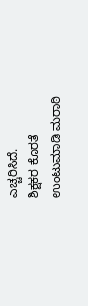ಎಚ್ಚರಿಸಿದೆ.
ಶಿಕ್ಷಕರ ಕೊರತೆ ಉಂಟುಮಾಡಿ ಮರಾಠಿ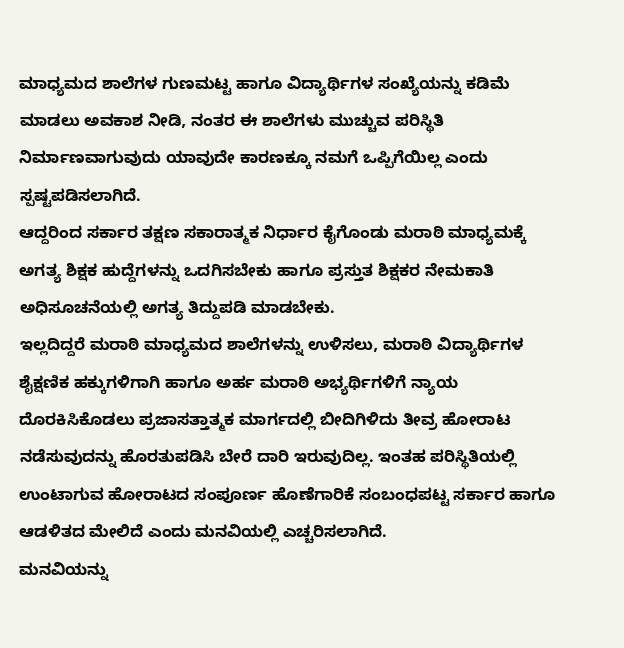ಮಾಧ್ಯಮದ ಶಾಲೆಗಳ ಗುಣಮಟ್ಟ ಹಾಗೂ ವಿದ್ಯಾರ್ಥಿಗಳ ಸಂಖ್ಯೆಯನ್ನು ಕಡಿಮೆ ಮಾಡಲು ಅವಕಾಶ ನೀಡಿ, ನಂತರ ಈ ಶಾಲೆಗಳು ಮುಚ್ಚುವ ಪರಿಸ್ಥಿತಿ ನಿರ್ಮಾಣವಾಗುವುದು ಯಾವುದೇ ಕಾರಣಕ್ಕೂ ನಮಗೆ ಒಪ್ಪಿಗೆಯಿಲ್ಲ ಎಂದು ಸ್ಪಷ್ಟಪಡಿಸಲಾಗಿದೆ.
ಆದ್ದರಿಂದ ಸರ್ಕಾರ ತಕ್ಷಣ ಸಕಾರಾತ್ಮಕ ನಿರ್ಧಾರ ಕೈಗೊಂಡು ಮರಾಠಿ ಮಾಧ್ಯಮಕ್ಕೆ ಅಗತ್ಯ ಶಿಕ್ಷಕ ಹುದ್ದೆಗಳನ್ನು ಒದಗಿಸಬೇಕು ಹಾಗೂ ಪ್ರಸ್ತುತ ಶಿಕ್ಷಕರ ನೇಮಕಾತಿ ಅಧಿಸೂಚನೆಯಲ್ಲಿ ಅಗತ್ಯ ತಿದ್ದುಪಡಿ ಮಾಡಬೇಕು.
ಇಲ್ಲದಿದ್ದರೆ ಮರಾಠಿ ಮಾಧ್ಯಮದ ಶಾಲೆಗಳನ್ನು ಉಳಿಸಲು, ಮರಾಠಿ ವಿದ್ಯಾರ್ಥಿಗಳ ಶೈಕ್ಷಣಿಕ ಹಕ್ಕುಗಳಿಗಾಗಿ ಹಾಗೂ ಅರ್ಹ ಮರಾಠಿ ಅಭ್ಯರ್ಥಿಗಳಿಗೆ ನ್ಯಾಯ ದೊರಕಿಸಿಕೊಡಲು ಪ್ರಜಾಸತ್ತಾತ್ಮಕ ಮಾರ್ಗದಲ್ಲಿ ಬೀದಿಗಿಳಿದು ತೀವ್ರ ಹೋರಾಟ ನಡೆಸುವುದನ್ನು ಹೊರತುಪಡಿಸಿ ಬೇರೆ ದಾರಿ ಇರುವುದಿಲ್ಲ. ಇಂತಹ ಪರಿಸ್ಥಿತಿಯಲ್ಲಿ ಉಂಟಾಗುವ ಹೋರಾಟದ ಸಂಪೂರ್ಣ ಹೊಣೆಗಾರಿಕೆ ಸಂಬಂಧಪಟ್ಟ ಸರ್ಕಾರ ಹಾಗೂ ಆಡಳಿತದ ಮೇಲಿದೆ ಎಂದು ಮನವಿಯಲ್ಲಿ ಎಚ್ಚರಿಸಲಾಗಿದೆ.
ಮನವಿಯನ್ನು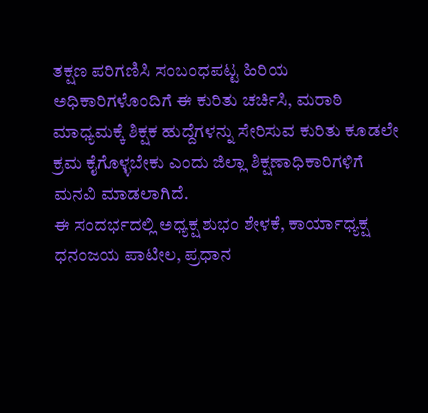ತಕ್ಷಣ ಪರಿಗಣಿಸಿ ಸಂಬಂಧಪಟ್ಟ ಹಿರಿಯ ಅಧಿಕಾರಿಗಳೊಂದಿಗೆ ಈ ಕುರಿತು ಚರ್ಚಿಸಿ, ಮರಾಠಿ ಮಾಧ್ಯಮಕ್ಕೆ ಶಿಕ್ಷಕ ಹುದ್ದೆಗಳನ್ನು ಸೇರಿಸುವ ಕುರಿತು ಕೂಡಲೇ ಕ್ರಮ ಕೈಗೊಳ್ಳಬೇಕು ಎಂದು ಜಿಲ್ಲಾ ಶಿಕ್ಷಣಾಧಿಕಾರಿಗಳಿಗೆ ಮನವಿ ಮಾಡಲಾಗಿದೆ.
ಈ ಸಂದರ್ಭದಲ್ಲಿ ಅಧ್ಯಕ್ಷ ಶುಭಂ ಶೇಳಕೆ, ಕಾರ್ಯಾಧ್ಯಕ್ಷ ಧನಂಜಯ ಪಾಟೀಲ, ಪ್ರಧಾನ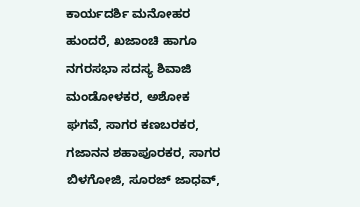ಕಾರ್ಯದರ್ಶಿ ಮನೋಹರ ಹುಂದರೆ, ಖಜಾಂಚಿ ಹಾಗೂ ನಗರಸಭಾ ಸದಸ್ಯ ಶಿವಾಜಿ ಮಂಡೋಳಕರ, ಅಶೋಕ ಘಗವೆ, ಸಾಗರ ಕಣಬರಕರ, ಗಜಾನನ ಶಹಾಪೂರಕರ, ಸಾಗರ ಬಿಳಗೋಜಿ, ಸೂರಜ್ ಜಾಧವ್,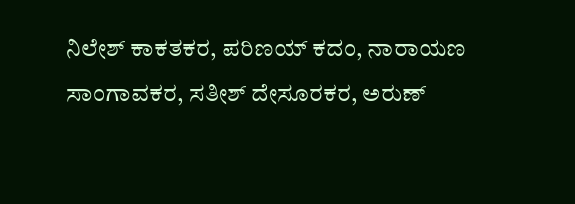ನಿಲೇಶ್ ಕಾಕತಕರ, ಪರಿಣಯ್ ಕದಂ, ನಾರಾಯಣ ಸಾಂಗಾವಕರ, ಸತೀಶ್ ದೇಸೂರಕರ, ಅರುಣ್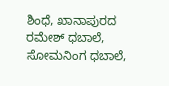ಶಿಂಧೆ, ಖಾನಾಪುರದ ರಮೇಶ್ ಧಬಾಲೆ, ಸೋಮನಿಂಗ ಧಬಾಲೆ,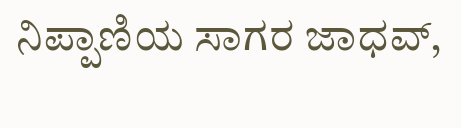ನಿಪ್ಪಾಣಿಯ ಸಾಗರ ಜಾಧವ್,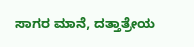ಸಾಗರ ಮಾನೆ, ದತ್ತಾತ್ರೇಯ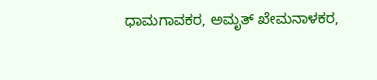ಧಾಮಗಾವಕರ, ಅಮೃತ್ ಖೇಮನಾಳಕರ,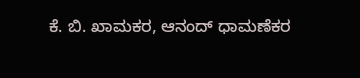ಕೆ. ಬಿ. ಖಾಮಕರ, ಆನಂದ್ ಧಾಮಣೆಕರ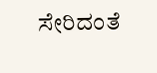ಸೇರಿದಂತೆ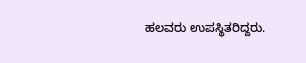ಹಲವರು ಉಪಸ್ಥಿತರಿದ್ದರು.